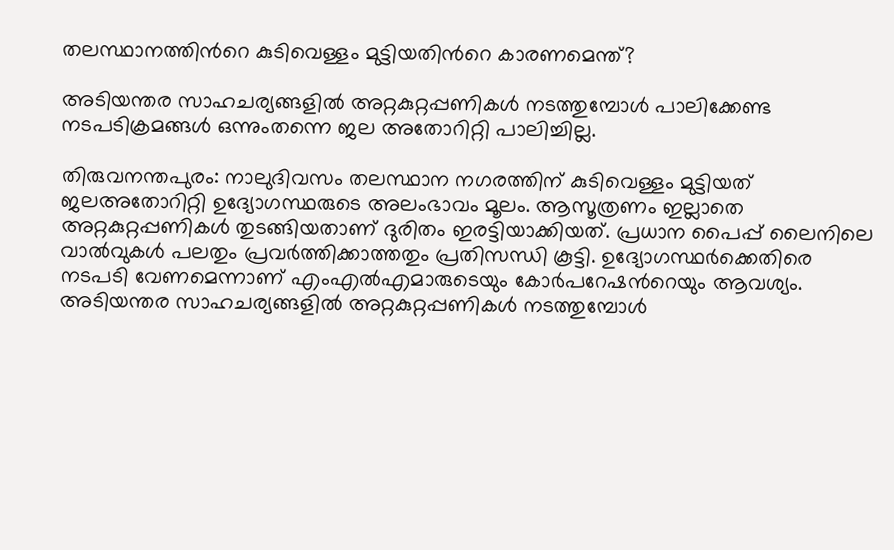തലസ്ഥാനത്തിന്‍റെ കുടിവെള്ളം മുട്ടിയതിന്‍റെ കാരണമെന്ത്?

അടിയന്തര സാഹചര്യങ്ങളില്‍ അറ്റകുറ്റപ്പണികള്‍ നടത്തുമ്പോള്‍ പാലിക്കേണ്ട നടപടിക്രമങ്ങള്‍ ഒന്നുംതന്നെ ജല അതോറിറ്റി പാലിച്ചില്ല.

തിരുവനന്തപുരം: നാലുദിവസം തലസ്ഥാന നഗരത്തിന് കുടിവെള്ളം മുട്ടിയത് ജലഅതോറിറ്റി ഉദ്യോഗസ്ഥരുടെ അലംഭാവം മൂലം. ആസൂത്രണം ഇല്ലാതെ അറ്റകുറ്റപ്പണികള്‍ തുടങ്ങിയതാണ് ദുരിതം ഇരട്ടിയാക്കിയത്. പ്രധാന പൈപ്പ് ലൈനിലെ വാല്‍വുകള്‍ പലതും പ്രവര്‍ത്തിക്കാത്തതും പ്രതിസന്ധി കൂട്ടി. ഉദ്യോഗസ്ഥര്‍ക്കെതിരെ നടപടി വേണമെന്നാണ് എംഎല്‍എമാരുടെയും കോര്‍പറേഷന്‍റെയും ആവശ്യം. അടിയന്തര സാഹചര്യങ്ങളില്‍ അറ്റകുറ്റപ്പണികള്‍ നടത്തുമ്പോള്‍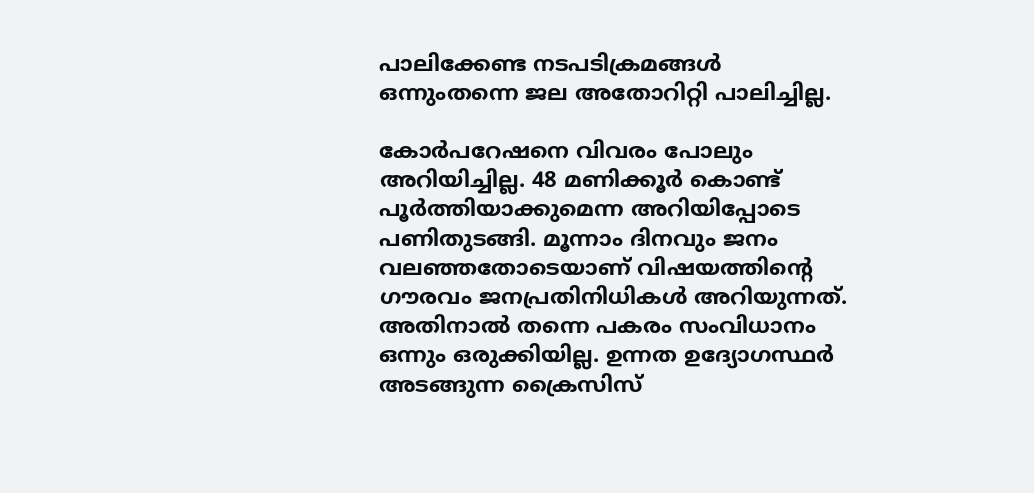പാലിക്കേണ്ട നടപടിക്രമങ്ങള്‍ ഒന്നുംതന്നെ ജല അതോറിറ്റി പാലിച്ചില്ല.

കോര്‍പറേഷനെ വിവരം പോലും അറിയിച്ചില്ല. 48 മണിക്കൂര്‍ കൊണ്ട് പൂര്‍ത്തിയാക്കുമെന്ന അറിയിപ്പോടെ പണിതുടങ്ങി. മൂന്നാം ദിനവും ജനം വലഞ്ഞതോടെയാണ് വിഷയത്തിന്‍റെ ഗൗരവം ജനപ്രതിനിധികള്‍ അറിയുന്നത്. അതിനാല്‍ തന്നെ പകരം സംവിധാനം ഒന്നും ഒരുക്കിയില്ല. ഉന്നത ഉദ്യോഗസ്ഥര്‍ അടങ്ങുന്ന ക്രൈസിസ്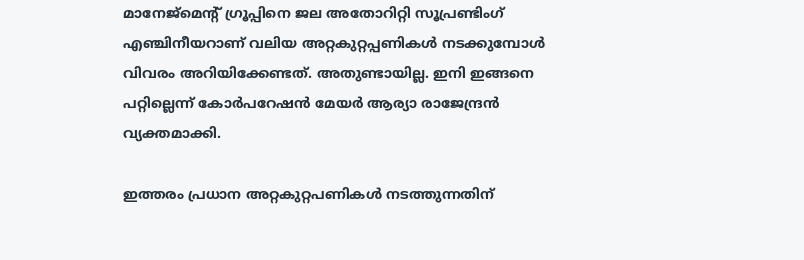മാനേജ്മെന്‍റ് ഗ്രൂപ്പിനെ ജല അതോറിറ്റി സൂപ്രണ്ടിംഗ് എഞ്ചിനീയറാണ് വലിയ അറ്റകുറ്റപ്പണികള്‍ നടക്കുമ്പോള്‍ വിവരം അറിയിക്കേണ്ടത്. അതുണ്ടായില്ല. ഇനി ഇങ്ങനെ പറ്റില്ലെന്ന് കോര്‍പറേഷന്‍ മേയര്‍ ആര്യാ രാജേന്ദ്രൻ വ്യക്തമാക്കി.

ഇത്തരം പ്രധാന അറ്റകുറ്റപണികള്‍ നടത്തുന്നതിന്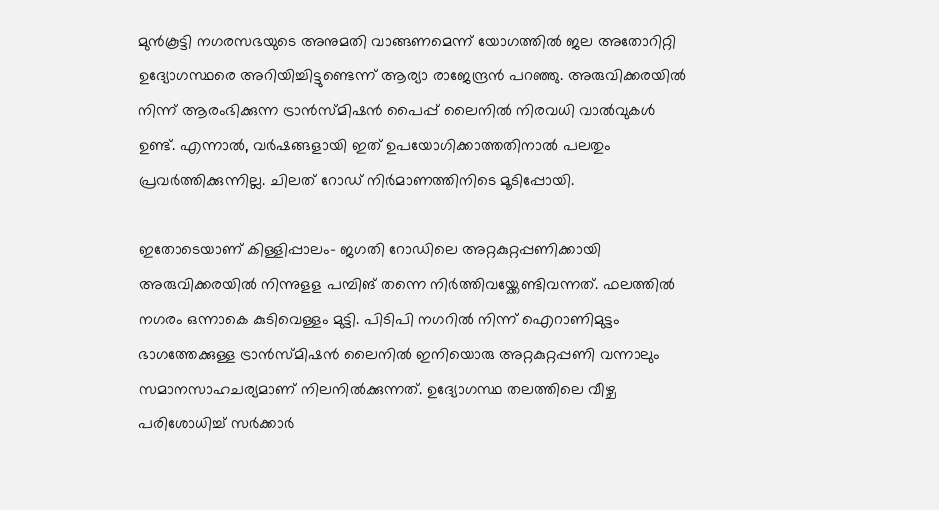മുൻകൂട്ടി നഗരസഭയുടെ അനുമതി വാങ്ങണമെന്ന് യോഗത്തില്‍ ജല അതോറിറ്റി ഉദ്യോഗസ്ഥരെ അറിയിച്ചിട്ടുണ്ടെന്ന് ആര്യാ രാജേന്ദ്രൻ പറഞ്ഞു. അരുവിക്കരയില്‍ നിന്ന് ആരംഭിക്കുന്ന ട്രാന്‍സ്മിഷന്‍ പൈപ്പ് ലൈനില്‍ നിരവധി വാല്‍വുകള്‍ ഉണ്ട്. എന്നാല്‍, വര്‍ഷങ്ങളായി ഇത് ഉപയോഗിക്കാത്തതിനാല്‍ പലതും പ്രവര്‍ത്തിക്കുന്നില്ല. ചിലത് റോഡ് നിര്‍മാണത്തിനിടെ മൂടിപ്പോയി.

ഇതോടെയാണ് കിള്ളിപ്പാലം- ജഗതി റോഡിലെ അറ്റകുറ്റപ്പണിക്കായി അരുവിക്കരയില്‍ നിന്നുളള പമ്പിങ് തന്നെ നിര്‍ത്തിവയ്ക്കേണ്ടിവന്നത്. ഫലത്തില്‍ നഗരം ഒന്നാകെ കുടിവെള്ളം മുട്ടി. പിടിപി നഗറില്‍ നിന്ന് ഐറാണിമുട്ടം ഭാഗത്തേക്കുള്ള ട്രാന്‍സ്മിഷന്‍ ലൈനില്‍ ഇനിയൊരു അറ്റകുറ്റപ്പണി വന്നാലും സമാനസാഹചര്യമാണ് നിലനില്‍ക്കുന്നത്. ഉദ്യോഗസ്ഥ തലത്തിലെ വീഴ്ച പരിശോധിച്ച് സര്‍ക്കാര്‍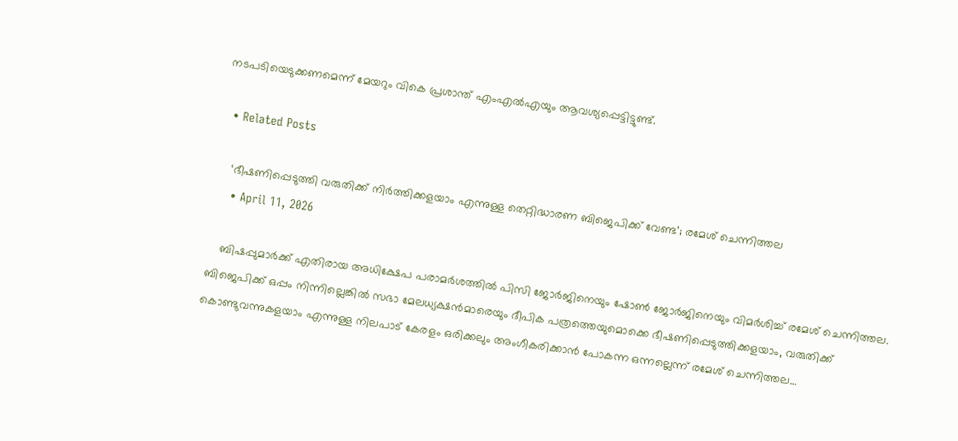നടപടിയെടുക്കണമെന്ന് മേയറും വികെ പ്രശാന്ത് എംഎല്‍എയും ആവശ്യപ്പെട്ടിട്ടുണ്ട്.

  • Related Posts

    ‘ഭീഷണിപ്പെടുത്തി വരുതിക്ക് നിര്‍ത്തിക്കളയാം എന്നുള്ള തെറ്റിദ്ധാരണ ബിജെപിക്ക് വേണ്ട’; രമേശ് ചെന്നിത്തല
    • April 11, 2026

    ബിഷപ്പുമാര്‍ക്ക് എതിരായ അധിക്ഷേപ പരാമര്‍ശത്തില്‍ പിസി ജോര്‍ജിനെയും ഷോണ്‍ ജോര്‍ജിനെയും വിമര്‍ശിച്ച് രമേശ് ചെന്നിത്തല. ബിജെപിക്ക് ഒപ്പം നിന്നില്ലെങ്കില്‍ സഭാ മേലധ്യക്ഷന്‍മാരെയും ദീപിക പത്രത്തെയുമൊക്കെ ഭീഷണിപ്പെടുത്തിക്കളയാം, വരുതിക്ക് കൊണ്ടുവന്നുകളയാം എന്നുള്ള നിലപാട് കേരളം ഒരിക്കലും അംഗീകരിക്കാന്‍ പോകന്ന ഒന്നല്ലെന്ന് രമേശ് ചെന്നിത്തല…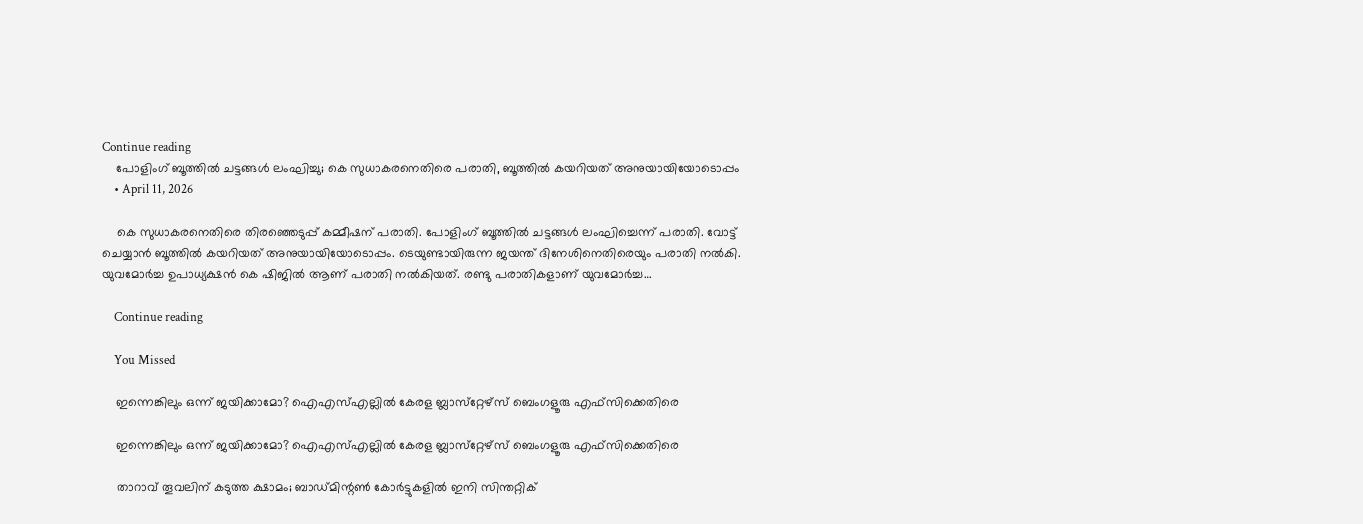Continue reading
    പോളിംഗ് ബൂത്തിൽ ചട്ടങ്ങൾ ലംഘിച്ചു; കെ സുധാകരനെതിരെ പരാതി, ബൂത്തിൽ കയറിയത് അനുയായിയോടൊപ്പം
    • April 11, 2026

    കെ സുധാകരനെതിരെ തിരഞ്ഞെടുപ്പ് കമ്മീഷന് പരാതി. പോളിംഗ് ബൂത്തിൽ ചട്ടങ്ങൾ ലംഘിച്ചെന്ന് പരാതി. വോട്ട് ചെയ്യാൻ ബൂത്തിൽ കയറിയത് അനുയായിയോടൊപ്പം. ടെയുണ്ടായിരുന്ന ജയന്ത് ദിനേശിനെതിരെയും പരാതി നൽകി. യുവമോർച്ച ഉപാധ്യക്ഷൻ കെ ഷിജിൽ ആണ് പരാതി നൽകിയത്. രണ്ടു പരാതികളാണ് യുവമോർച്ച…

    Continue reading

    You Missed

    ഇന്നെങ്കിലും ഒന്ന് ജയിക്കാമോ? ഐഎസ്എല്ലില്‍ കേരള ബ്ലാസ്‌റ്റേഴ്‌സ് ബെംഗളൂരു എഫ്‌സിക്കെതിരെ

    ഇന്നെങ്കിലും ഒന്ന് ജയിക്കാമോ? ഐഎസ്എല്ലില്‍ കേരള ബ്ലാസ്‌റ്റേഴ്‌സ് ബെംഗളൂരു എഫ്‌സിക്കെതിരെ

    താറാവ് തൂവലിന് കടുത്ത ക്ഷാമം; ബാഡ്മിന്റണ്‍ കോര്‍ട്ടുകളില്‍ ഇനി സിന്തറ്റിക്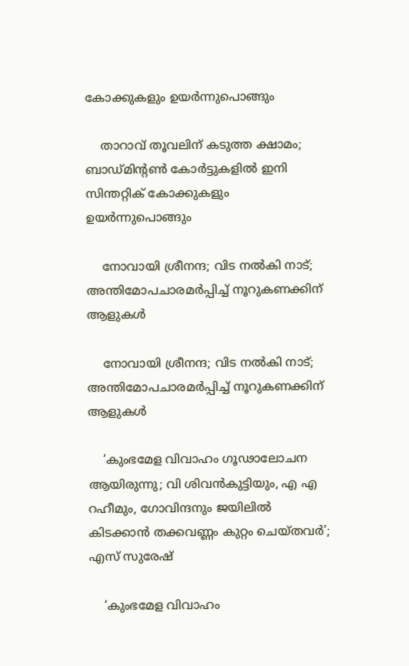കോക്കുകളും ഉയര്‍ന്നുപൊങ്ങും

    താറാവ് തൂവലിന് കടുത്ത ക്ഷാമം; ബാഡ്മിന്റണ്‍ കോര്‍ട്ടുകളില്‍ ഇനി സിന്തറ്റിക് കോക്കുകളും ഉയര്‍ന്നുപൊങ്ങും

    നോവായി ശ്രീനന്ദ; വിട നല്‍കി നാട്; അന്തിമോപചാരമര്‍പ്പിച്ച് നൂറുകണക്കിന് ആളുകള്‍

    നോവായി ശ്രീനന്ദ; വിട നല്‍കി നാട്; അന്തിമോപചാരമര്‍പ്പിച്ച് നൂറുകണക്കിന് ആളുകള്‍

    ‘കുംഭമേള വിവാഹം ഗൂഢാലോചന ആയിരുന്നു; വി ശിവൻകുട്ടിയും, എ എ റഹീമും, ഗോവിന്ദനും ജയിലിൽ കിടക്കാൻ തക്കവണ്ണം കുറ്റം ചെയ്തവർ’; എസ് സുരേഷ്

    ‘കുംഭമേള വിവാഹം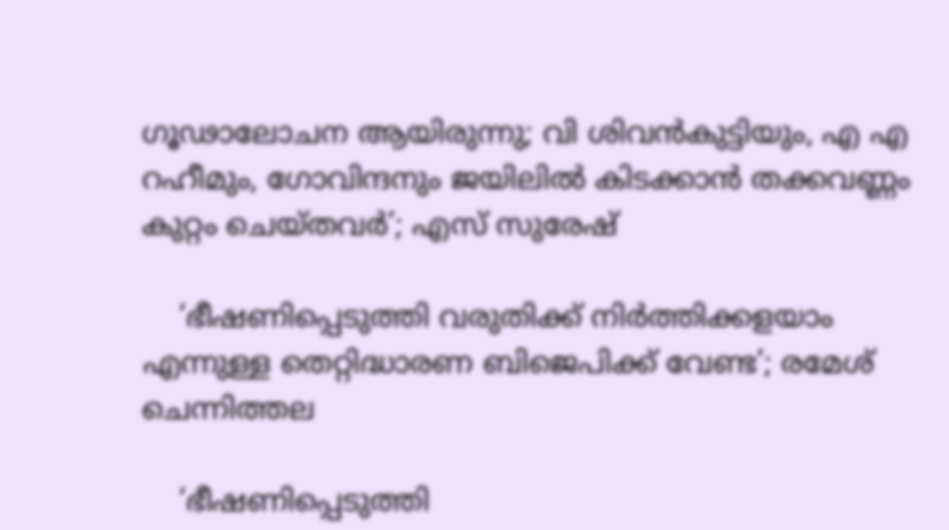ഗൂഢാലോചന ആയിരുന്നു; വി ശിവൻകുട്ടിയും, എ എ റഹീമും, ഗോവിന്ദനും ജയിലിൽ കിടക്കാൻ തക്കവണ്ണം കുറ്റം ചെയ്തവർ’; എസ് സുരേഷ്

    ‘ഭീഷണിപ്പെടുത്തി വരുതിക്ക് നിര്‍ത്തിക്കളയാം എന്നുള്ള തെറ്റിദ്ധാരണ ബിജെപിക്ക് വേണ്ട’; രമേശ് ചെന്നിത്തല

    ‘ഭീഷണിപ്പെടുത്തി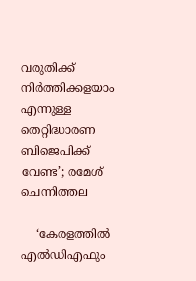വരുതിക്ക് നിര്‍ത്തിക്കളയാം എന്നുള്ള തെറ്റിദ്ധാരണ ബിജെപിക്ക് വേണ്ട’; രമേശ് ചെന്നിത്തല

    ‘കേരളത്തിൽ എൽഡിഎഫും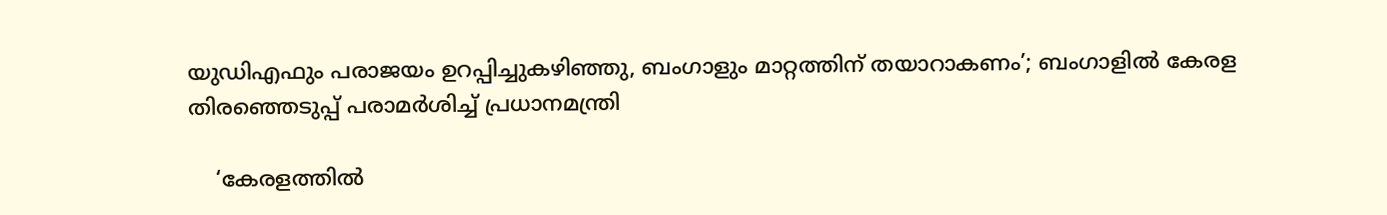യുഡിഎഫും പരാജയം ഉറപ്പിച്ചുകഴിഞ്ഞു, ബംഗാളും മാറ്റത്തിന് തയാറാകണം’; ബംഗാളിൽ കേരള തിരഞ്ഞെടുപ്പ് പരാമർശിച്ച് പ്രധാനമന്ത്രി

    ‘കേരളത്തിൽ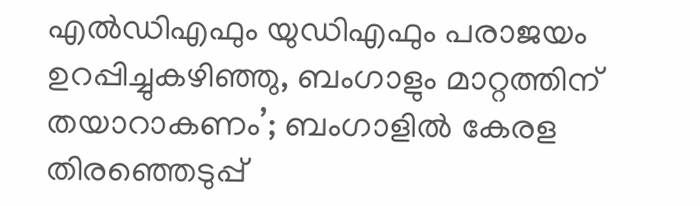എൽഡിഎഫും യുഡിഎഫും പരാജയം ഉറപ്പിച്ചുകഴിഞ്ഞു, ബംഗാളും മാറ്റത്തിന് തയാറാകണം’; ബംഗാളിൽ കേരള തിരഞ്ഞെടുപ്പ്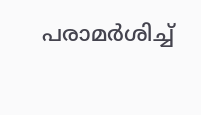പരാമർശിച്ച്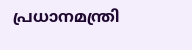പ്രധാനമന്ത്രി